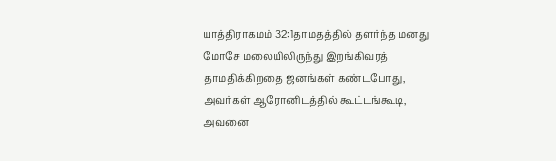யாத்திராகமம் 32:1தாமதத்தில் தளர்ந்த மனது
மோசே மலையிலிருந்து இறங்கிவரத் தாமதிக்கிறதை ஜனங்கள் கண்டபோது, அவர்கள் ஆரோனிடத்தில் கூட்டங்கூடி, அவனை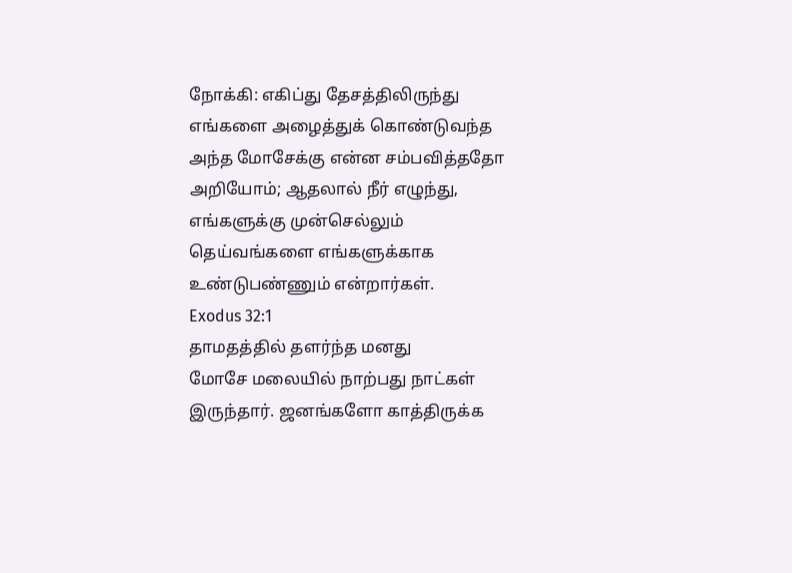நோக்கி: எகிப்து தேசத்திலிருந்து எங்களை அழைத்துக் கொண்டுவந்த அந்த மோசேக்கு என்ன சம்பவித்ததோ அறியோம்; ஆதலால் நீர் எழுந்து, எங்களுக்கு முன்செல்லும் தெய்வங்களை எங்களுக்காக உண்டுபண்ணும் என்றார்கள்.
Exodus 32:1
தாமதத்தில் தளர்ந்த மனது
மோசே மலையில் நாற்பது நாட்கள் இருந்தார். ஜனங்களோ காத்திருக்க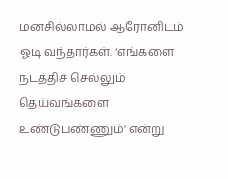மனசில்லாமல் ஆரோனிடம் ஓடி வந்தார்கள். ‘எங்களை நடத்திச் செல்லும் தெய்வங்களை உண்டுபண்ணும்' என்று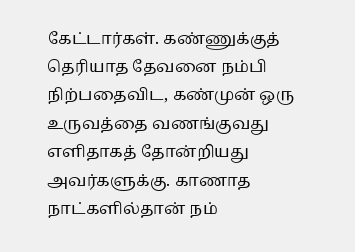கேட்டார்கள். கண்ணுக்குத் தெரியாத தேவனை நம்பி நிற்பதைவிட, கண்முன் ஒரு உருவத்தை வணங்குவது எளிதாகத் தோன்றியது அவர்களுக்கு. காணாத நாட்களில்தான் நம்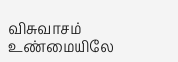விசுவாசம் உண்மையிலே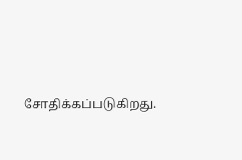சோதிக்கப்படுகிறது.